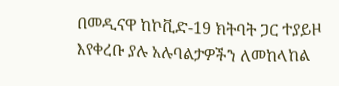በመዲናዋ ከኮቪድ-19 ክትባት ጋር ተያይዞ እየቀረቡ ያሉ አሉባልታዎችን ለመከላከል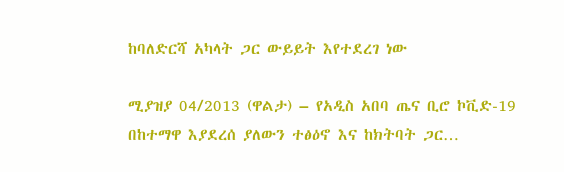ከባለድርሻ አካላት ጋር ውይይት እየተደረገ ነው

ሚያዝያ 04/2013 (ዋልታ) – የአዲስ አበባ ጤና ቢሮ ኮቪድ-19 በከተማዋ እያደረሰ ያለውን ተፅዕኖ እና ከክትባት ጋር…